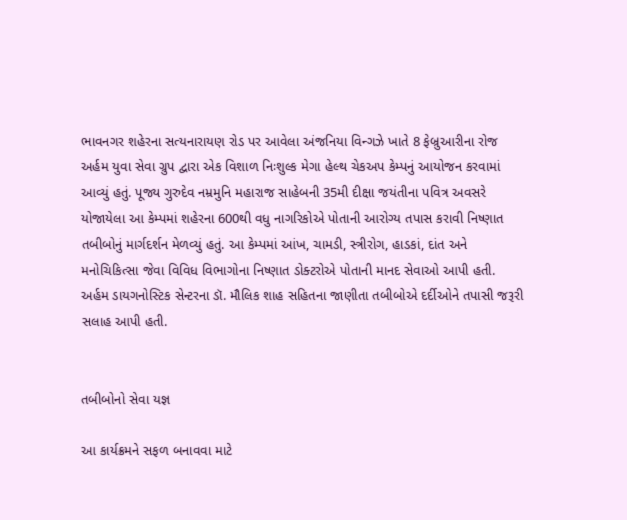ભાવનગર શહેરના સત્યનારાયણ રોડ પર આવેલા અંજનિયા વિન્ગઝે ખાતે 8 ફેબ્રુઆરીના રોજ અર્હમ યુવા સેવા ગ્રુપ દ્વારા એક વિશાળ નિઃશુલ્ક મેગા હેલ્થ ચેકઅપ કેમ્પનું આયોજન કરવામાં આવ્યું હતું. પૂજ્ય ગુરુદેવ નમ્રમુનિ મહારાજ સાહેબની 35મી દીક્ષા જયંતીના પવિત્ર અવસરે યોજાયેલા આ કેમ્પમાં શહેરના 600થી વધુ નાગરિકોએ પોતાની આરોગ્ય તપાસ કરાવી નિષ્ણાત તબીબોનું માર્ગદર્શન મેળવ્યું હતું. આ કેમ્પમાં આંખ, ચામડી, સ્ત્રીરોગ, હાડકાં, દાંત અને મનોચિકિત્સા જેવા વિવિધ વિભાગોના નિષ્ણાત ડોક્ટરોએ પોતાની માનદ સેવાઓ આપી હતી. અર્હમ ડાયગનોસ્ટિક સેન્ટરના ડૉ. મૌલિક શાહ સહિતના જાણીતા તબીબોએ દર્દીઓને તપાસી જરૂરી સલાહ આપી હતી.


તબીબોનો સેવા યજ્ઞ

આ કાર્યક્રમને સફળ બનાવવા માટે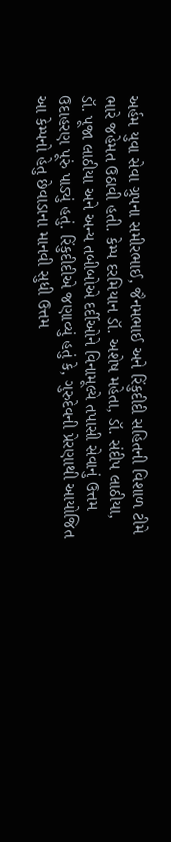અર્હમ યુવા સેવા ગ્રુપના સમીરભાઈ, જૈનમભાઈ અને રિંકુદીદી સહિતની વિશાળ ટીમે ભારે જહેમત ઉઠાવી હતી. કેમ્પ દરમિયાન ડૉ. અશેષ મહેતા, ડૉ. સંદીપ લાઠીયા, ડૉ. પૂજા લાઠીયા અને અન્ય તબીબોએ દર્દીઓને વિનામૂલ્યે તપાસી સેવાનું ઉત્તમ ઉદાહરણ પૂરું પાડ્યું હતું. રિંકુદીદીએ જણાવ્યું હતું કે, ગુરુદેવની પ્રેરણાથી આયોજિત આ કેમ્પનો હેતુ છેવાડાના માનવી સુધી ઉત્તમ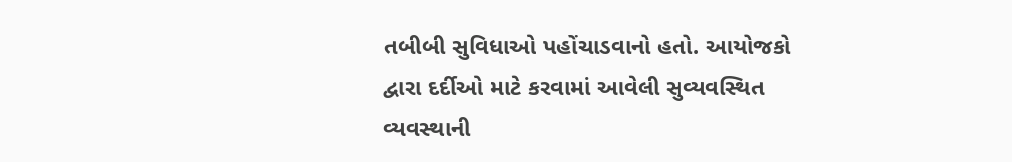તબીબી સુવિધાઓ પહોંચાડવાનો હતો. આયોજકો દ્વારા દર્દીઓ માટે કરવામાં આવેલી સુવ્યવસ્થિત વ્યવસ્થાની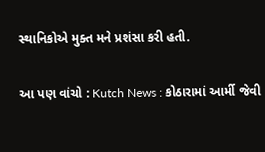સ્થાનિકોએ મુક્ત મને પ્રશંસા કરી હતી.

આ પણ વાંચો : Kutch News : કોઠારામાં આર્મી જેવી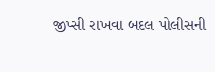જીપ્સી રાખવા બદલ પોલીસની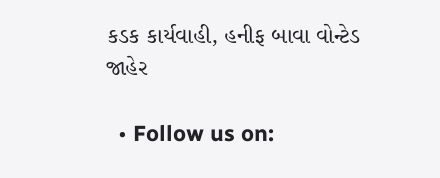કડક કાર્યવાહી, હનીફ બાવા વોન્ટેડ જાહેર

  • Follow us on: